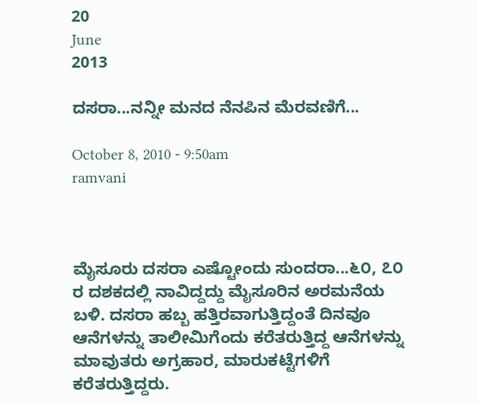20
June
2013

ದಸರಾ...ನನ್ನೀ ಮನದ ನೆನಪಿನ ಮೆರವಣಿಗೆ...

October 8, 2010 - 9:50am
ramvani



ಮೈಸೂರು ದಸರಾ ಎಷ್ಟೋಂದು ಸುಂದರಾ...೬೦, ೭೦ ರ ದಶಕದಲ್ಲಿ ನಾವಿದ್ದದ್ದು ಮೈಸೂರಿನ ಅರಮನೆಯ ಬಳಿ. ದಸರಾ ಹಬ್ಬ ಹತ್ತಿರವಾಗುತ್ತಿದ್ದಂತೆ ದಿನವೂ ಆನೆಗಳನ್ನು ತಾಲೀಮಿಗೆಂದು ಕರೆತರುತ್ತಿದ್ದ ಆನೆಗಳನ್ನು ಮಾವುತರು ಅಗ್ರಹಾರ, ಮಾರುಕಟ್ಟೆಗಳಿಗೆ ಕರೆತರುತ್ತಿದ್ದರು.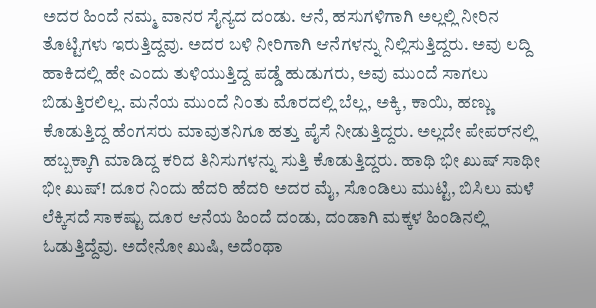ಅದರ ಹಿಂದೆ ನಮ್ಮ ವಾನರ ಸೈನ್ಯದ ದಂಡು. ಆನೆ, ಹಸುಗಳಿಗಾಗಿ ಅಲ್ಲಲ್ಲಿ ನೀರಿನ ತೊಟ್ಟಿಗಳು ಇರುತ್ತಿದ್ದವು. ಅದರ ಬಳಿ ನೀರಿಗಾಗಿ ಆನೆಗಳನ್ನು ನಿಲ್ಲಿಸುತ್ತಿದ್ದರು. ಅವು ಲದ್ದಿ ಹಾಕಿದಲ್ಲಿ ಹೇ ಎಂದು ತುಳಿಯುತ್ತಿದ್ದ ಪಡ್ಡೆ ಹುಡುಗರು, ಅವು ಮುಂದೆ ಸಾಗಲು ಬಿಡುತ್ತಿರಲಿಲ್ಲ. ಮನೆಯ ಮುಂದೆ ನಿಂತು ಮೊರದಲ್ಲಿ ಬೆಲ್ಲ, ಅಕ್ಕಿ, ಕಾಯಿ, ಹಣ್ಣು ಕೊಡುತ್ತಿದ್ದ ಹೆಂಗಸರು ಮಾವುತನಿಗೂ ಹತ್ತು ಪೈಸೆ ನೀಡುತ್ತಿದ್ದರು. ಅಲ್ಲದೇ ಪೇಪರ್‌ನಲ್ಲಿ ಹಬ್ಬಕ್ಕಾಗಿ ಮಾಡಿದ್ದ ಕರಿದ ತಿನಿಸುಗಳನ್ನು ಸುತ್ತಿ ಕೊಡುತ್ತಿದ್ದರು. ಹಾಥಿ ಭೀ ಖುಷ್ ಸಾಥೀ ಭೀ ಖುಷ್! ದೂರ ನಿಂದು ಹೆದರಿ ಹೆದರಿ ಅದರ ಮೈ, ಸೊಂಡಿಲು ಮುಟ್ಟಿ, ಬಿಸಿಲು ಮಳೆ ಲೆಕ್ಕಿಸದೆ ಸಾಕಷ್ಟು ದೂರ ಆನೆಯ ಹಿಂದೆ ದಂಡು, ದಂಡಾಗಿ ಮಕ್ಕಳ ಹಿಂಡಿನಲ್ಲಿ ಓಡುತ್ತಿದ್ದೆವು. ಅದೇನೋ ಖುಷಿ, ಅದೆಂಥಾ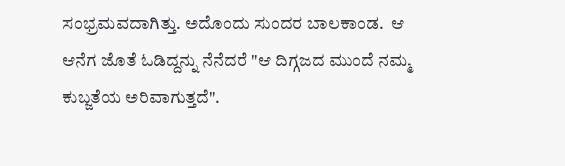ಸಂಭ್ರಮವದಾಗಿತ್ತು. ಅದೊಂದು ಸುಂದರ ಬಾಲಕಾಂಡ.  ಆ ಆನೆಗ ಜೊತೆ ಓಡಿದ್ದನ್ನು ನೆನೆದರೆ "ಆ ದಿಗ್ಗಜದ ಮುಂದೆ ನಮ್ಮ ಕುಬ್ಜತೆಯ ಅರಿವಾಗುತ್ತದೆ".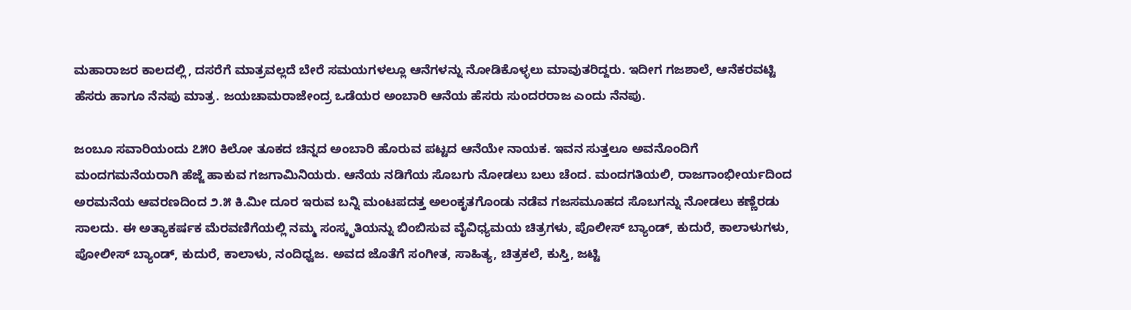ಮಹಾರಾಜರ ಕಾಲದಲ್ಲಿ, ದಸರೆಗೆ ಮಾತ್ರವಲ್ಲದೆ ಬೇರೆ ಸಮಯಗಳಲ್ಲೂ ಆನೆಗಳನ್ನು ನೋಡಿಕೊಳ್ಳಲು ಮಾವುತರಿದ್ದರು. ಇದೀಗ ಗಜಶಾಲೆ, ಆನೆಕರವಟ್ಟಿ ಹೆಸರು ಹಾಗೂ ನೆನಪು ಮಾತ್ರ. ಜಯಚಾಮರಾಜೇಂದ್ರ ಒಡೆಯರ ಅಂಬಾರಿ ಆನೆಯ ಹೆಸರು ಸುಂದರರಾಜ ಎಂದು ನೆನಪು.

ಜಂಬೂ ಸವಾರಿಯಂದು ೭೫೦ ಕಿಲೋ ತೂಕದ ಚಿನ್ನದ ಅಂಬಾರಿ ಹೊರುವ ಪಟ್ಟದ ಆನೆಯೇ ನಾಯಕ. ಇವನ ಸುತ್ತಲೂ ಅವನೊಂದಿಗೆ ಮಂದಗಮನೆಯರಾಗಿ ಹೆಜ್ಜೆ ಹಾಕುವ ಗಜಗಾಮಿನಿಯರು. ಆನೆಯ ನಡಿಗೆಯ ಸೊಬಗು ನೋಡಲು ಬಲು ಚೆಂದ. ಮಂದಗತಿಯಲಿ, ರಾಜಗಾಂಭೀರ್ಯದಿಂದ ಅರಮನೆಯ ಆವರಣದಿಂದ ೨.೫ ಕಿ.ಮೀ ದೂರ ಇರುವ ಬನ್ನಿ ಮಂಟಪದತ್ತ ಅಲಂಕೃತಗೊಂಡು ನಡೆವ ಗಜಸಮೂಹದ ಸೊಬಗನ್ನು ನೋಡಲು ಕಣ್ಣೆರಡು ಸಾಲದು. ಈ ಅತ್ಯಾಕರ್ಷಕ ಮೆರವಣಿಗೆಯಲ್ಲಿ ನಮ್ಮ ಸಂಸ್ಕೃತಿಯನ್ನು ಬಿಂಬಿಸುವ ವೈವಿಧ್ಯಮಯ ಚಿತ್ರಗಳು, ಪೊಲೀಸ್ ಬ್ಯಾಂಡ್, ಕುದುರೆ, ಕಾಲಾಳುಗಳು, ಪೋಲೀಸ್ ಬ್ಯಾಂಡ್, ಕುದುರೆ, ಕಾಲಾಳು, ನಂದಿಧ್ವಜ. ಅವದ ಜೊತೆಗೆ ಸಂಗೀತ, ಸಾಹಿತ್ಯ, ಚಿತ್ರಕಲೆ, ಕುಸ್ತಿ, ಜಟ್ಟಿ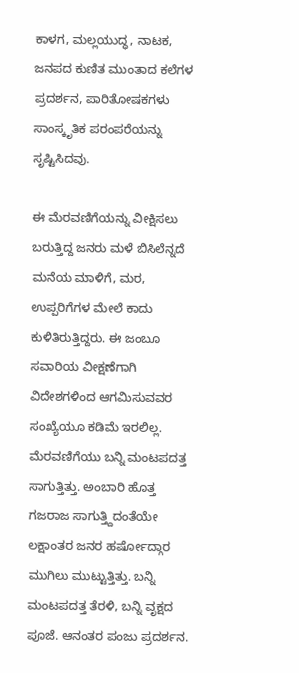ಕಾಳಗ, ಮಲ್ಲಯುದ್ಧ, ನಾಟಕ, ಜನಪದ ಕುಣಿತ ಮುಂತಾದ ಕಲೆಗಳ ಪ್ರದರ್ಶನ, ಪಾರಿತೋಷಕಗಳು ಸಾಂಸ್ಕೃತಿಕ ಪರಂಪರೆಯನ್ನು ಸೃಷ್ಟಿಸಿದವು.

ಈ ಮೆರವಣಿಗೆಯನ್ನು ವೀಕ್ಷಿಸಲು ಬರುತ್ತಿದ್ದ ಜನರು ಮಳೆ ಬಿಸಿಲೆನ್ನದೆ ಮನೆಯ ಮಾಳಿಗೆ, ಮರ, ಉಪ್ಪರಿಗೆಗಳ ಮೇಲೆ ಕಾದು ಕುಳಿತಿರುತ್ತಿದ್ದರು. ಈ ಜಂಬೂ ಸವಾರಿಯ ವೀಕ್ಷಣೆಗಾಗಿ ವಿದೇಶಗಳಿಂದ ಆಗಮಿಸುವವರ ಸಂಖ್ಯೆಯೂ ಕಡಿಮೆ ಇರಲಿಲ್ಲ. ಮೆರವಣಿಗೆಯು ಬನ್ನಿ ಮಂಟಪದತ್ತ ಸಾಗುತ್ತಿತ್ತು. ಅಂಬಾರಿ ಹೊತ್ತ ಗಜರಾಜ ಸಾಗುತ್ತ್ದಿದಂತೆಯೇ ಲಕ್ಷಾಂತರ ಜನರ ಹರ್ಷೋದ್ಗಾರ ಮುಗಿಲು ಮುಟ್ಟುತ್ತಿತ್ತು. ಬನ್ನಿ ಮಂಟಪದತ್ತ ತೆರಳಿ, ಬನ್ನಿ ವೃಕ್ಷದ ಪೂಜೆ. ಆನಂತರ ಪಂಜು ಪ್ರದರ್ಶನ.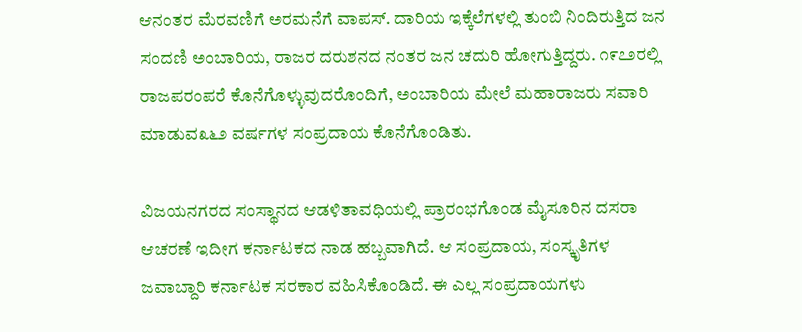ಆನಂತರ ಮೆರವಣಿಗೆ ಅರಮನೆಗೆ ವಾಪಸ್. ದಾರಿಯ ಇಕ್ಕೆಲೆಗಳಲ್ಲಿ ತುಂಬಿ ನಿಂದಿರುತ್ತಿದ ಜನ ಸಂದಣಿ ಅಂಬಾರಿಯ, ರಾಜರ ದರುಶನದ ನಂತರ ಜನ ಚದುರಿ ಹೋಗುತ್ತಿದ್ದರು. ೧೯೭೨ರಲ್ಲಿ ರಾಜಪರಂಪರೆ ಕೊನೆಗೊಳ್ಳುವುದರೊಂದಿಗೆ, ಅಂಬಾರಿಯ ಮೇಲೆ ಮಹಾರಾಜರು ಸವಾರಿ ಮಾಡುವ೩೬೨ ವರ್ಷಗಳ ಸಂಪ್ರದಾಯ ಕೊನೆಗೊಂಡಿತು.

ವಿಜಯನಗರದ ಸಂಸ್ಥಾನದ ಆಡಳಿತಾವಧಿಯಲ್ಲಿ ಪ್ರಾರಂಭಗೊಂಡ ಮೈಸೂರಿನ ದಸರಾ ಆಚರಣೆ ಇದೀಗ ಕರ್ನಾಟಕದ ನಾಡ ಹಬ್ಬವಾಗಿದೆ. ಆ ಸಂಪ್ರದಾಯ, ಸಂಸ್ಕೃತಿಗಳ ಜವಾಬ್ದಾರಿ ಕರ್ನಾಟಕ ಸರಕಾರ ವಹಿಸಿಕೊಂಡಿದೆ. ಈ ಎಲ್ಲ ಸಂಪ್ರದಾಯಗಳು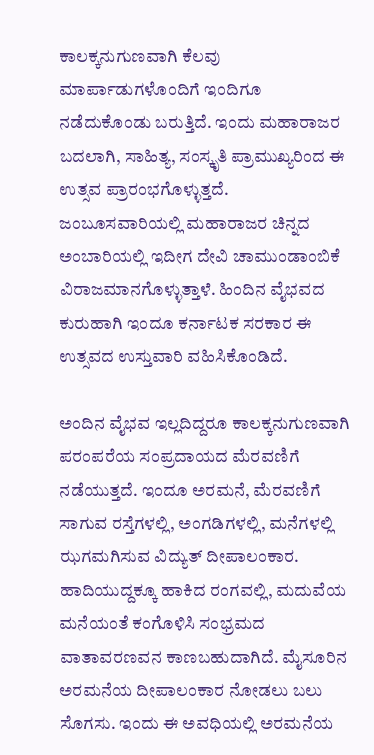ಕಾಲಕ್ಕನುಗುಣವಾಗಿ ಕೆಲವು ಮಾರ್ಪಾಡುಗಳೊಂದಿಗೆ ಇಂದಿಗೂ ನಡೆದುಕೊಂಡು ಬರುತ್ತಿದೆ. ಇಂದು ಮಹಾರಾಜರ ಬದಲಾಗಿ, ಸಾಹಿತ್ಯ, ಸಂಸ್ಕೃತಿ ಪ್ರಾಮುಖ್ಯರಿಂದ ಈ ಉತ್ಸವ ಪ್ರಾರಂಭಗೊಳ್ಳುತ್ತದೆ. ಜಂಬೂಸವಾರಿಯಲ್ಲಿ ಮಹಾರಾಜರ ಚಿನ್ನದ ಅಂಬಾರಿಯಲ್ಲಿ ಇದೀಗ ದೇವಿ ಚಾಮುಂಡಾಂಬಿಕೆ ವಿರಾಜಮಾನಗೊಳ್ಳುತ್ತಾಳೆ. ಹಿಂದಿನ ವೈಭವದ ಕುರುಹಾಗಿ ಇಂದೂ ಕರ್ನಾಟಕ ಸರಕಾರ ಈ ಉತ್ಸವದ ಉಸ್ತುವಾರಿ ವಹಿಸಿಕೊಂಡಿದೆ.

ಅಂದಿನ ವೈಭವ ಇಲ್ಲದಿದ್ದರೂ ಕಾಲಕ್ಕನುಗುಣವಾಗಿ ಪರಂಪರೆಯ ಸಂಪ್ರದಾಯದ ಮೆರವಣಿಗೆ ನಡೆಯುತ್ತದೆ. ಇಂದೂ ಅರಮನೆ, ಮೆರವಣಿಗೆ ಸಾಗುವ ರಸ್ತೆಗಳಲ್ಲಿ, ಅಂಗಡಿಗಳಲ್ಲಿ, ಮನೆಗಳಲ್ಲಿ ಝಗಮಗಿಸುವ ವಿದ್ಯುತ್ ದೀಪಾಲಂಕಾರ. ಹಾದಿಯುದ್ದಕ್ಕೂ ಹಾಕಿದ ರಂಗವಲ್ಲಿ, ಮದುವೆಯ ಮನೆಯಂತೆ ಕಂಗೊಳಿಸಿ ಸಂಭ್ರಮದ ವಾತಾವರಣವನ ಕಾಣಬಹುದಾಗಿದೆ. ಮೈಸೂರಿನ ಅರಮನೆಯ ದೀಪಾಲಂಕಾರ ನೋಡಲು ಬಲು ಸೊಗಸು. ಇಂದು ಈ ಅವಧಿಯಲ್ಲಿ ಅರಮನೆಯ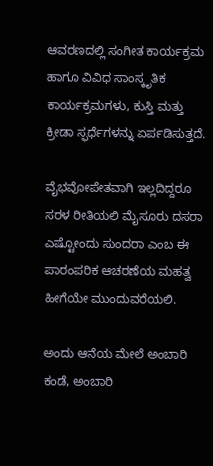ಆವರಣದಲ್ಲಿ ಸಂಗೀತ ಕಾರ್ಯಕ್ರಮ ಹಾಗೂ ವಿವಿಧ ಸಾಂಸ್ಕೃತಿಕ ಕಾರ್ಯಕ್ರಮಗಳು, ಕುಸ್ತಿ ಮತ್ತು ಕ್ರೀಡಾ ಸ್ಫರ್ಧೆಗಳನ್ನು ಏರ್ಪಡಿಸುತ್ತದೆ.

ವೈಭವೋಪೇತವಾಗಿ ಇಲ್ಲದಿದ್ದರೂ ಸರಳ ರೀತಿಯಲಿ ಮೈಸೂರು ದಸರಾ ಎಷ್ಟೋಂದು ಸುಂದರಾ ಎಂಬ ಈ ಪಾರಂಪರಿಕ ಆಚರಣೆಯ ಮಹತ್ವ ಹೀಗೆಯೇ ಮುಂದುವರೆಯಲಿ.

ಅಂದು ಆನೆಯ ಮೇಲೆ ಅಂಬಾರಿ ಕಂಡೆ, ಅಂಬಾರಿ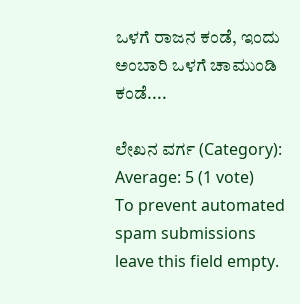ಒಳಗೆ ರಾಜನ ಕಂಡೆ, ಇಂದು ಅಂಬಾರಿ ಒಳಗೆ ಚಾಮುಂಡಿ ಕಂಡೆ....

ಲೇಖನ ವರ್ಗ (Category):
Average: 5 (1 vote)
To prevent automated spam submissions leave this field empty.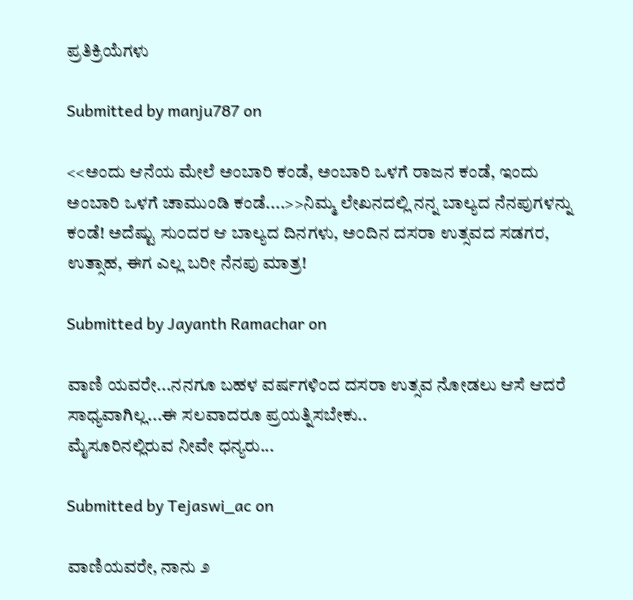ಪ್ರತಿಕ್ರಿಯೆಗಳು

Submitted by manju787 on

<<ಅಂದು ಆನೆಯ ಮೇಲೆ ಅಂಬಾರಿ ಕಂಡೆ, ಅಂಬಾರಿ ಒಳಗೆ ರಾಜನ ಕಂಡೆ, ಇಂದು ಅಂಬಾರಿ ಒಳಗೆ ಚಾಮುಂಡಿ ಕಂಡೆ....>>ನಿಮ್ಮ ಲೇಖನದಲ್ಲಿ ನನ್ನ ಬಾಲ್ಯದ ನೆನಪುಗಳನ್ನು ಕ೦ಡೆ! ಅದೆಷ್ಟು ಸು೦ದರ ಆ ಬಾಲ್ಯದ ದಿನಗಳು, ಅ೦ದಿನ ದಸರಾ ಉತ್ಸವದ ಸಡಗರ, ಉತ್ಸಾಹ, ಈಗ ಎಲ್ಲ ಬರೀ ನೆನಪು ಮಾತ್ರ!

Submitted by Jayanth Ramachar on

ವಾಣಿ ಯವರೇ...ನನಗೂ ಬಹಳ ವರ್ಷಗಳಿಂದ ದಸರಾ ಉತ್ಸವ ನೋಡಲು ಆಸೆ ಆದರೆ ಸಾಧ್ಯವಾಗಿಲ್ಲ...ಈ ಸಲವಾದರೂ ಪ್ರಯತ್ನಿಸಬೇಕು..
ಮೈಸೂರಿನಲ್ಲಿರುವ ನೀವೇ ಧನ್ಯರು...

Submitted by Tejaswi_ac on

ವಾಣಿಯವರೇ, ನಾನು ೨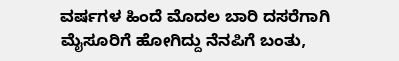ವರ್ಷಗಳ ಹಿಂದೆ ಮೊದಲ ಬಾರಿ ದಸರೆಗಾಗಿ ಮೈಸೂರಿಗೆ ಹೋಗಿದ್ದು ನೆನಪಿಗೆ ಬಂತು,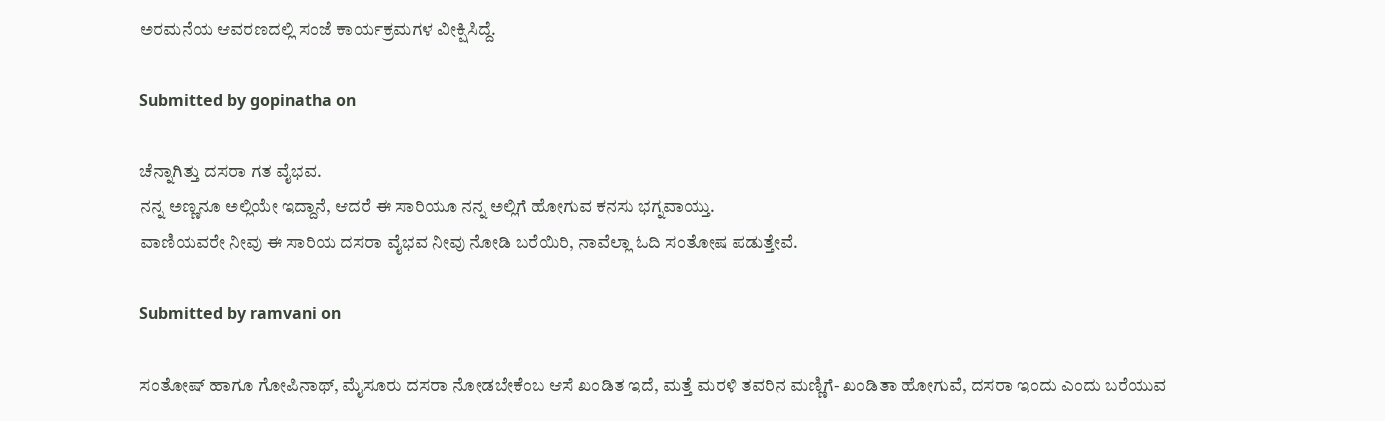ಅರಮನೆಯ ಆವರಣದಲ್ಲಿ ಸಂಜೆ ಕಾರ್ಯಕ್ರಮಗಳ ವೀಕ್ಷಿಸಿದ್ದೆ.

Submitted by gopinatha on

ಚೆನ್ನಾಗಿತ್ತು ದಸರಾ ಗತ ವೈಭವ.
ನನ್ನ ಅಣ್ಣನೂ ಅಲ್ಲಿಯೇ ಇದ್ದಾನೆ, ಆದರೆ ಈ ಸಾರಿಯೂ ನನ್ನ ಅಲ್ಲಿಗೆ ಹೋಗುವ ಕನಸು ಭಗ್ನವಾಯ್ತು.
ವಾಣಿಯವರೇ ನೀವು ಈ ಸಾರಿಯ ದಸರಾ ವೈಭವ ನೀವು ನೋಡಿ ಬರೆಯಿರಿ, ನಾವೆಲ್ಲಾ ಓದಿ ಸಂತೋಷ ಪಡುತ್ತೇವೆ.

Submitted by ramvani on

ಸಂತೋಷ್ ಹಾಗೂ ಗೋಪಿನಾಥ್, ಮೈಸೂರು ದಸರಾ ನೋಡಬೇಕೆಂಬ ಆಸೆ ಖಂಡಿತ ಇದೆ, ಮತ್ತೆ ಮರಳಿ ತವರಿನ ಮಣ್ಣಿಗೆ- ಖಂಡಿತಾ ಹೋಗುವೆ, ದಸರಾ ಇಂದು ಎಂದು ಬರೆಯುವ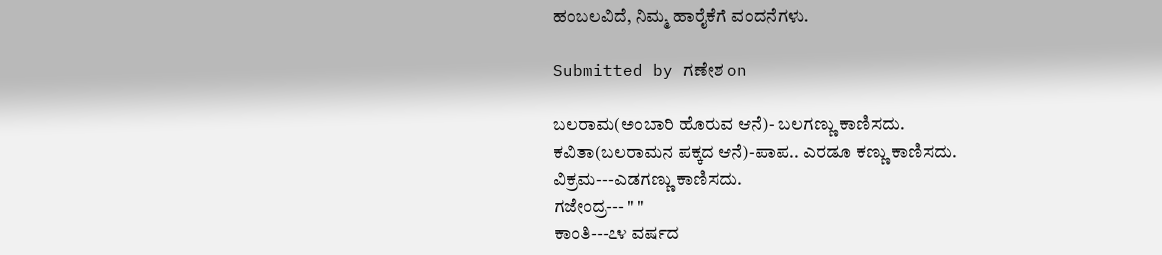ಹಂಬಲವಿದೆ, ನಿಮ್ಮ ಹಾರೈಕೆಗೆ ವಂದನೆಗಳು.

Submitted by ಗಣೇಶ on

ಬಲರಾಮ(ಅಂಬಾರಿ ಹೊರುವ ಆನೆ)- ಬಲಗಣ್ಣು ಕಾಣಿಸದು.
ಕವಿತಾ(ಬಲರಾಮನ ಪಕ್ಕದ ಆನೆ)-ಪಾಪ.. ಎರಡೂ ಕಣ್ಣು ಕಾಣಿಸದು.
ವಿಕ್ರಮ---ಎಡಗಣ್ಣು ಕಾಣಿಸದು.
ಗಜೇಂದ್ರ--- " "
ಕಾಂತಿ---೭೪ ವರ್ಷದ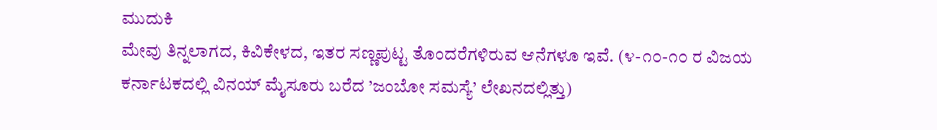ಮುದುಕಿ
ಮೇವು ತಿನ್ನಲಾಗದ, ಕಿವಿಕೇಳದ, ಇತರ ಸಣ್ಣಪುಟ್ಟ ತೊಂದರೆಗಳಿರುವ ಆನೆಗಳೂ ಇವೆ. (೪-೧೦-೧೦ ರ ವಿಜಯ ಕರ್ನಾಟಕದಲ್ಲಿ ವಿನಯ್ ಮೈಸೂರು ಬರೆದ ’ಜಂಬೋ ಸಮಸ್ಯೆ’ ಲೇಖನದಲ್ಲಿತ್ತು)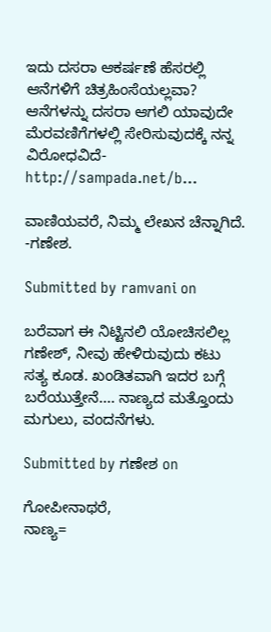ಇದು ದಸರಾ ಆಕರ್ಷಣೆ ಹೆಸರಲ್ಲಿ ಆನೆಗಳಿಗೆ ಚಿತ್ರಹಿಂಸೆಯಲ್ಲವಾ?
ಆನೆಗಳನ್ನು ದಸರಾ ಆಗಲಿ ಯಾವುದೇ ಮೆರವಣಿಗೆಗಳಲ್ಲಿ ಸೇರಿಸುವುದಕ್ಕೆ ನನ್ನ ವಿರೋಧವಿದೆ- http://sampada.net/b...

ವಾಣಿಯವರೆ, ನಿಮ್ಮ ಲೇಖನ ಚೆನ್ನಾಗಿದೆ.
-ಗಣೇಶ.

Submitted by ramvani on

ಬರೆವಾಗ ಈ ನಿಟ್ಟಿನಲಿ ಯೋಚಿಸಲಿಲ್ಲ ಗಣೇಶ್, ನೀವು ಹೇಳಿರುವುದು ಕಟು ಸತ್ಯ ಕೂಡ. ಖಂಡಿತವಾಗಿ ಇದರ ಬಗ್ಗೆ ಬರೆಯುತ್ತೇನೆ.... ನಾಣ್ಯದ ಮತ್ತೊಂದು ಮಗುಲು, ವಂದನೆಗಳು.

Submitted by ಗಣೇಶ on

ಗೋಪೀನಾಥರೆ,
ನಾಣ್ಯ=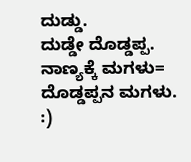ದುಡ್ಡು.
ದುಡ್ಡೇ ದೊಡ್ಡಪ್ಪ.
ನಾಣ್ಯಕ್ಕೆ ಮಗಳು= ದೊಡ್ಡಪ್ಪನ ಮಗಳು. :)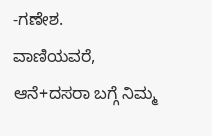-ಗಣೇಶ.
ವಾಣಿಯವರೆ,
ಆನೆ+ದಸರಾ ಬಗ್ಗೆ ನಿಮ್ಮ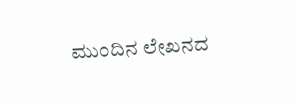ಮುಂದಿನ ಲೇಖನದ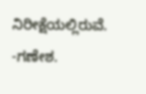ನಿರೀಕ್ಷೆಯಲ್ಲಿರುವೆ.
-ಗಣೇಶ.